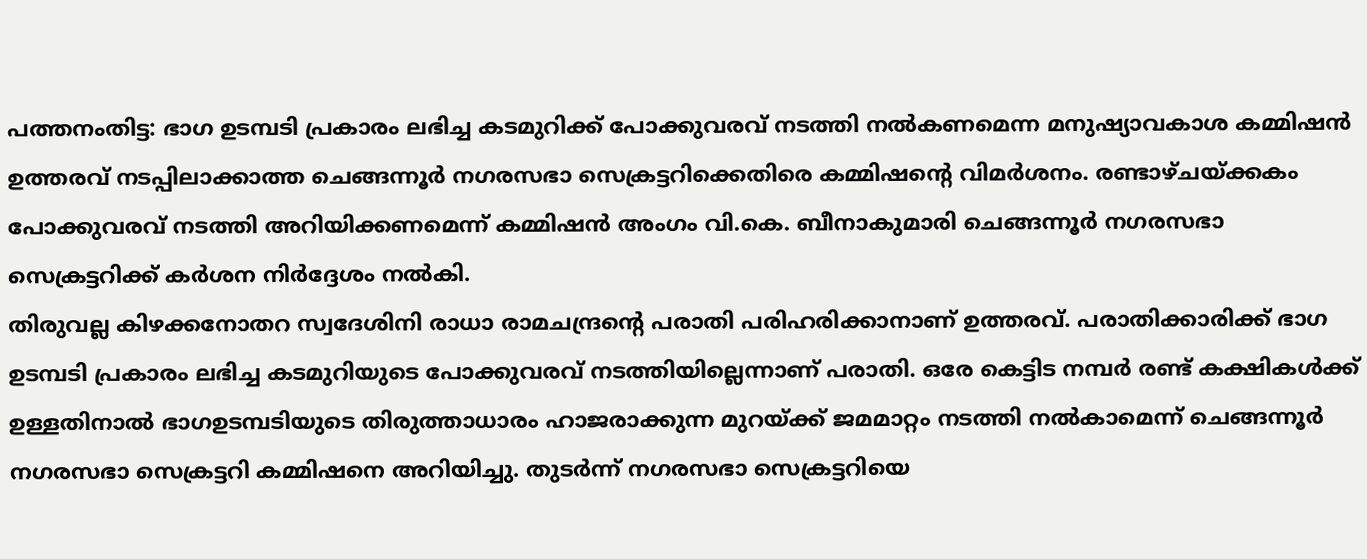പത്തനംതിട്ട: ഭാഗ ഉടമ്പടി പ്രകാരം ലഭിച്ച കടമുറിക്ക് പോക്കുവരവ് നടത്തി നൽകണമെന്ന മനുഷ്യാവകാശ കമ്മിഷൻ ഉത്തരവ് നടപ്പിലാക്കാത്ത ചെങ്ങന്നൂർ നഗരസഭാ സെക്രട്ടറിക്കെതിരെ കമ്മിഷന്റെ വിമർശനം. രണ്ടാഴ്ചയ്ക്കകം പോക്കുവരവ് നടത്തി അറിയിക്കണമെന്ന് കമ്മിഷൻ അംഗം വി.കെ. ബീനാകുമാരി ചെങ്ങന്നൂർ നഗരസഭാ സെക്രട്ടറിക്ക് കർശന നിർദ്ദേശം നൽകി.
തിരുവല്ല കിഴക്കനോതറ സ്വദേശിനി രാധാ രാമചന്ദ്രന്റെ പരാതി പരിഹരിക്കാനാണ് ഉത്തരവ്. പരാതിക്കാരിക്ക് ഭാഗ ഉടമ്പടി പ്രകാരം ലഭിച്ച കടമുറിയുടെ പോക്കുവരവ് നടത്തിയില്ലെന്നാണ് പരാതി. ഒരേ കെട്ടിട നമ്പർ രണ്ട് കക്ഷികൾക്ക് ഉള്ളതിനാൽ ഭാഗഉടമ്പടിയുടെ തിരുത്താധാരം ഹാജരാക്കുന്ന മുറയ്ക്ക് ജമമാറ്റം നടത്തി നൽകാമെന്ന് ചെങ്ങന്നൂർ നഗരസഭാ സെക്രട്ടറി കമ്മിഷനെ അറിയിച്ചു. തുടർന്ന് നഗരസഭാ സെക്രട്ടറിയെ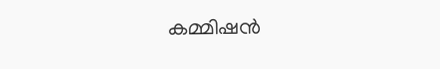കമ്മിഷൻ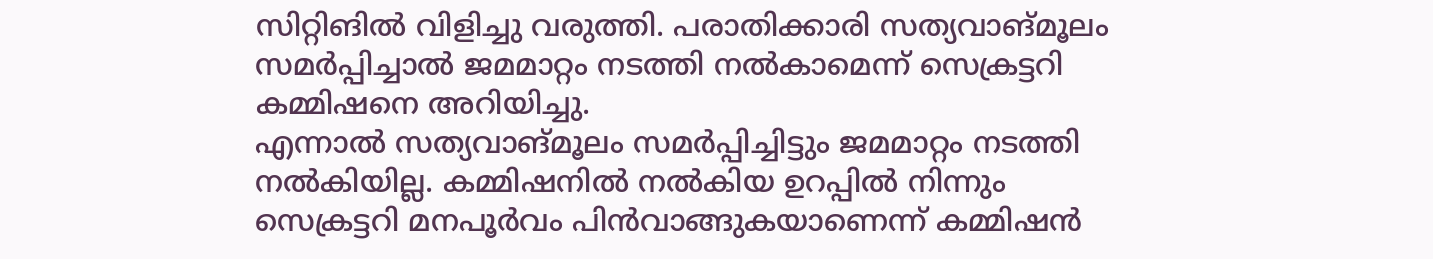സിറ്റിങിൽ വിളിച്ചു വരുത്തി. പരാതിക്കാരി സത്യവാങ്മൂലം സമർപ്പിച്ചാൽ ജമമാറ്റം നടത്തി നൽകാമെന്ന് സെക്രട്ടറി കമ്മിഷനെ അറിയിച്ചു.
എന്നാൽ സത്യവാങ്മൂലം സമർപ്പിച്ചിട്ടും ജമമാറ്റം നടത്തി നൽകിയില്ല. കമ്മിഷനിൽ നൽകിയ ഉറപ്പിൽ നിന്നും സെക്രട്ടറി മനപൂർവം പിൻവാങ്ങുകയാണെന്ന് കമ്മിഷൻ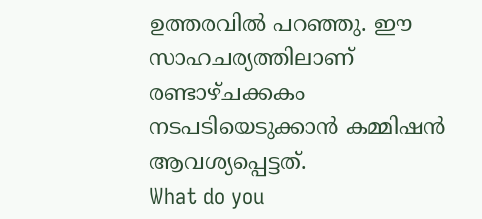ഉത്തരവിൽ പറഞ്ഞു. ഈ സാഹചര്യത്തിലാണ് രണ്ടാഴ്ചക്കകം നടപടിയെടുക്കാൻ കമ്മിഷൻ ആവശ്യപ്പെട്ടത്.
What do you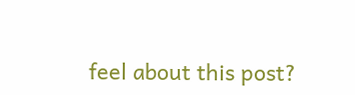feel about this post?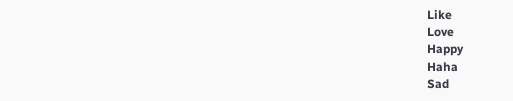Like
Love
Happy
Haha
Sad